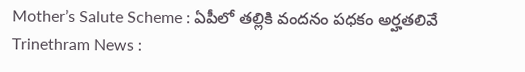Mother’s Salute Scheme : ఏపీలో తల్లికి వందనం పధకం అర్హతలివే
Trinethram News :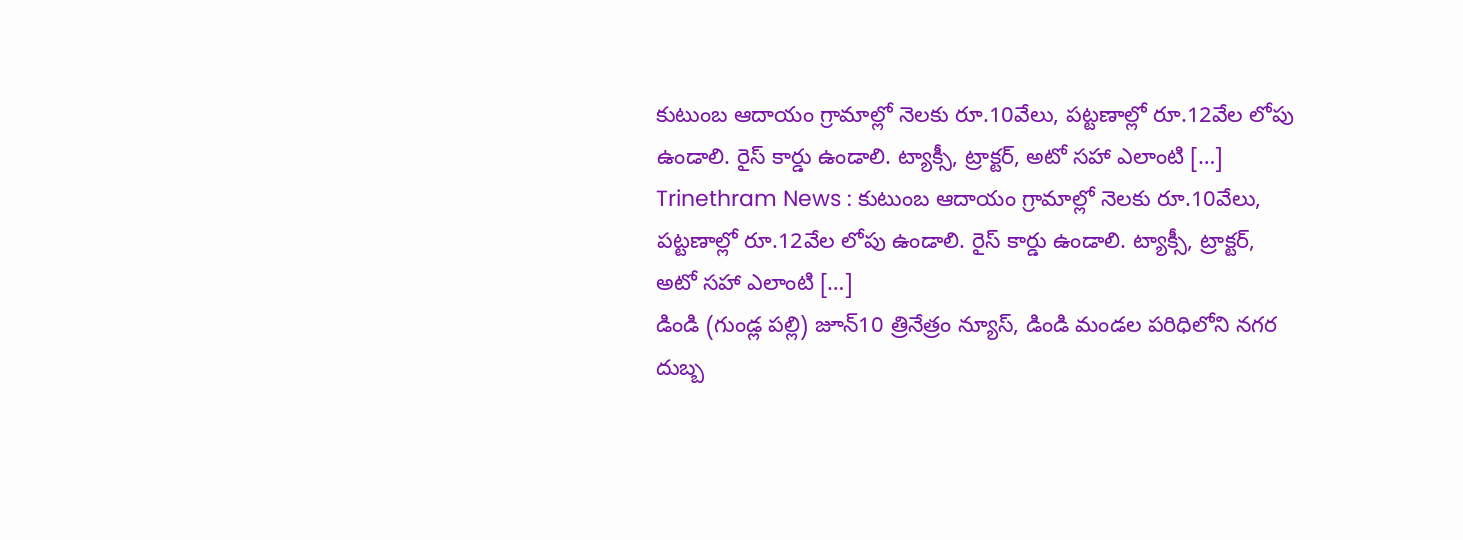కుటుంబ ఆదాయం గ్రామాల్లో నెలకు రూ.10వేలు, పట్టణాల్లో రూ.12వేల లోపు ఉండాలి. రైస్ కార్డు ఉండాలి. ట్యాక్సీ, ట్రాక్టర్, అటో సహా ఎలాంటి […]
Trinethram News : కుటుంబ ఆదాయం గ్రామాల్లో నెలకు రూ.10వేలు, పట్టణాల్లో రూ.12వేల లోపు ఉండాలి. రైస్ కార్డు ఉండాలి. ట్యాక్సీ, ట్రాక్టర్, అటో సహా ఎలాంటి […]
డిండి (గుండ్ల పల్లి) జూన్10 త్రినేత్రం న్యూస్, డిండి మండల పరిధిలోని నగర దుబ్బ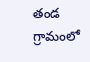తండ గ్రామంలో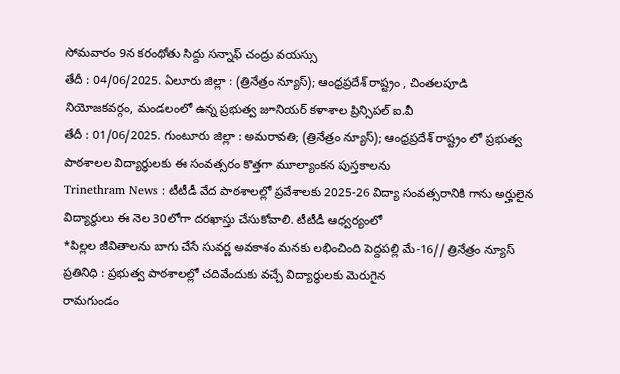సోమవారం 9న కరంథోతు సిద్దు సన్నాఫ్ చంద్రు వయస్సు
తేదీ : 04/06/2025. ఏలూరు జిల్లా : (త్రినేత్రం న్యూస్); ఆంధ్రప్రదేశ్ రాష్ట్రం , చింతలపూడి నియోజకవర్గం, మండలంలో ఉన్న ప్రభుత్వ జూనియర్ కళాశాల ప్రిన్సిపల్ ఐ.వీ
తేదీ : 01/06/2025. గుంటూరు జిల్లా : అమరావతి; (త్రినేత్రం న్యూస్); ఆంధ్రప్రదేశ్ రాష్ట్రం లో ప్రభుత్వ పాఠశాలల విద్యార్థులకు ఈ సంవత్సరం కొత్తగా మూల్యాంకన పుస్తకాలను
Trinethram News : టీటీడీ వేద పాఠశాలల్లో ప్రవేశాలకు 2025-26 విద్యా సంవత్సరానికి గాను అర్హులైన విద్యార్థులు ఈ నెల 30లోగా దరఖాస్తు చేసుకోవాలి. టీటీడీ ఆధ్వర్యంలో
*పిల్లల జీవితాలను బాగు చేసే సువర్ణ అవకాశం మనకు లభించింది పెద్దపల్లి మే-16// త్రినేత్రం న్యూస్ ప్రతినిధి : ప్రభుత్వ పాఠశాలల్లో చదివేందుకు వచ్చే విద్యార్థులకు మెరుగైన
రామగుండం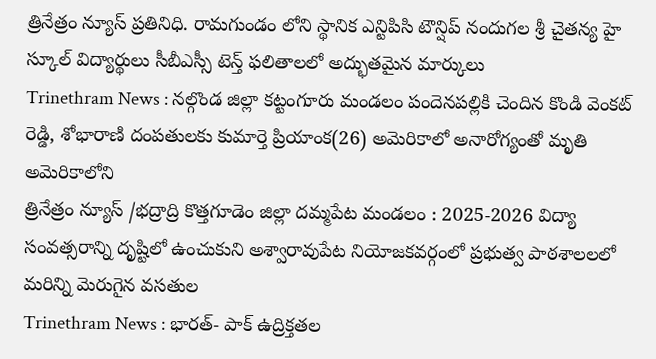త్రినేత్రం న్యూస్ ప్రతినిధి. రామగుండం లోని స్థానిక ఎన్టిపిసి టౌన్షిప్ నందుగల శ్రీ చైతన్య హై స్కూల్ విద్యార్థులు సీబీఎస్సీ టెన్త్ ఫలితాలలో అద్భుతమైన మార్కులు
Trinethram News : నల్గొండ జిల్లా కట్టంగూరు మండలం పందెనపల్లికి చెందిన కొండి వెంకట్ రెడ్డి, శోభారాణి దంపతులకు కుమార్తె ప్రియాంక(26) అమెరికాలో అనారోగ్యంతో మృతి అమెరికాలోని
త్రినేత్రం న్యూస్ /భద్రాద్రి కొత్తగూడెం జిల్లా దమ్మపేట మండలం : 2025-2026 విద్యా సంవత్సరాన్ని దృష్టిలో ఉంచుకుని అశ్వారావుపేట నియోజకవర్గంలో ప్రభుత్వ పాఠశాలలలో మరిన్ని మెరుగైన వసతుల
Trinethram News : భారత్- పాక్ ఉద్రిక్తతల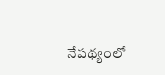నేపథ్యంలో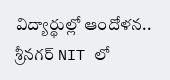విద్యార్థుల్లో ఆందోళన.. శ్రీనగర్ NIT లో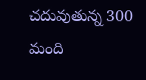చదువుతున్న 300 మంది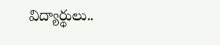విద్యార్థులు..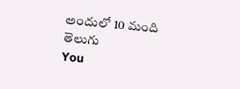అందులో 10 మంది తెలుగు
You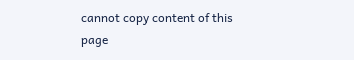cannot copy content of this page